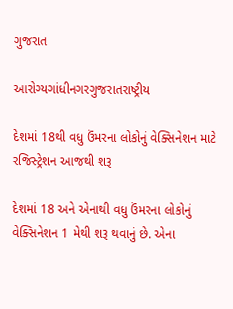ગુજરાત

આરોગ્યગાંધીનગરગુજરાતરાષ્ટ્રીય

દેશમાં 18થી વધુ ઉંમરના લોકોનું વેક્સિનેશન માટે રજિસ્ટ્રેશન આજથી શરૂ

દેશમાં 18 અને એનાથી વધુ ઉંમરના લોકોનું વેક્સિનેશન 1 મેથી શરૂ થવાનું છે. એના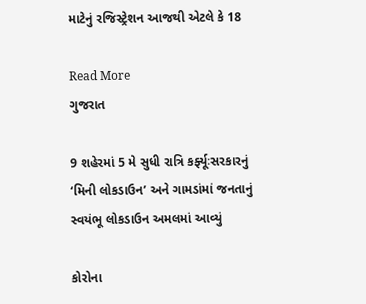માટેનું રજિસ્ટ્રેશન આજથી એટલે કે 18

Read More
ગુજરાત

9 શહેરમાં 5 મે સુધી રાત્રિ કર્ફ્યૂઃસરકારનું ‘મિની લોકડાઉન’ અને ગામડાંમાં જનતાનું સ્વયંભૂ લોકડાઉન અમલમાં આવ્યું

કોરોના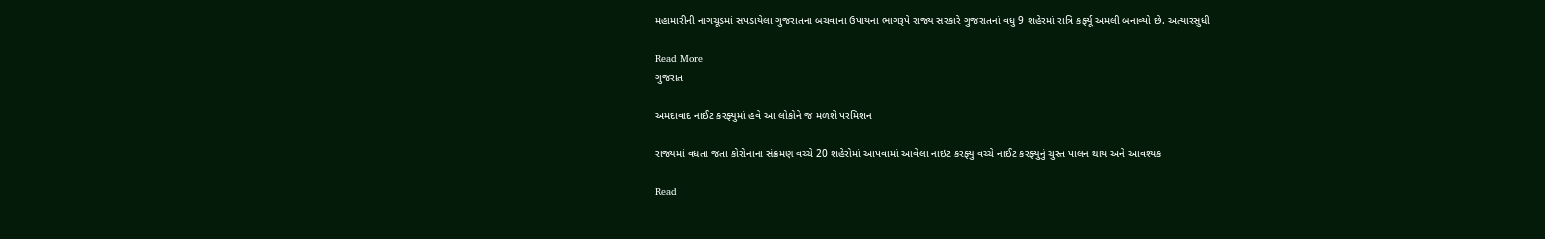મહામારીની નાગચૂડમાં સપડાયેલા ગુજરાતના બચવાના ઉપાયના ભાગરૂપે રાજ્ય સરકારે ગુજરાતનાં વધુ 9 શહેરમાં રાત્રિ કર્ફ્યૂ અમલી બનાવ્યો છે. અત્યારસુધી

Read More
ગુજરાત

અમદાવાદ નાઈટ કરફ્યુમાં હવે આ લોકોને જ મળશે પરમિશન

રાજ્યમાં વધતા જતા કોરોનાના સંક્રમણ વચ્ચે 20 શહેરોમાં આપવામાં આવેલા નાઇટ કરફ્યુ વચ્ચે નાઈટ કરફ્યુનું ચુસ્ત પાલન થાય અને આવશ્યક

Read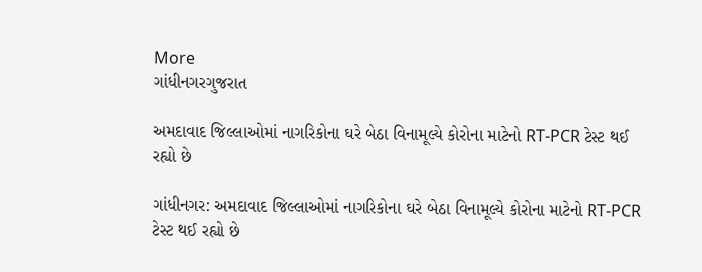More
ગાંધીનગરગુજરાત

અમદાવાદ જિલ્લાઓમાં નાગરિકોના ઘરે બેઠા વિનામૂલ્યે કોરોના માટેનો RT-PCR ટેસ્ટ થઈ રહ્યો છે

ગાંધીનગર: અમદાવાદ જિલ્લાઓમાં નાગરિકોના ઘરે બેઠા વિનામૂલ્યે કોરોના માટેનો RT-PCR ટેસ્ટ થઈ રહ્યો છે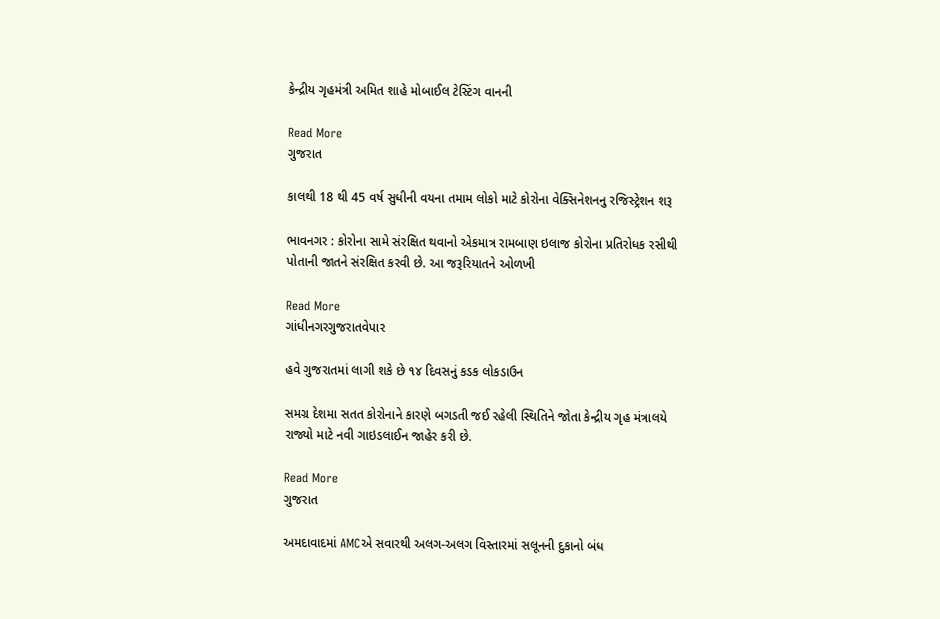કેન્દ્રીય ગૃહમંત્રી અમિત શાહે મોબાઈલ ટેસ્ટિંગ વાનની

Read More
ગુજરાત

કાલથી 18 થી 45 વર્ષ સુધીની વયના તમામ લોકો માટે કોરોના વેક્સિનેશનનુ રજિસ્ટ્રેશન શરૂ

ભાવનગર : કોરોના સામે સંરક્ષિત થવાનો એકમાત્ર રામબાણ ઇલાજ કોરોના પ્રતિરોધક રસીથી પોતાની જાતને સંરક્ષિત કરવી છે. આ જરૂરિયાતને ઓળખી

Read More
ગાંધીનગરગુજરાતવેપાર

હવે ગુજરાતમાં લાગી શકે છે ૧૪ દિવસનું કડક લોકડાઉન

સમગ્ર દેશમા સતત કોરોનાને કારણે બગડતી જઈ રહેલી સ્થિતિને જોતા કેન્દ્રીય ગૃહ મંત્રાલયે રાજ્યો માટે નવી ગાઇડલાઈન જાહેર કરી છે.

Read More
ગુજરાત

અમદાવાદમાં AMCએ સવારથી અલગ-અલગ વિસ્તારમાં સલૂનની દુકાનો બંધ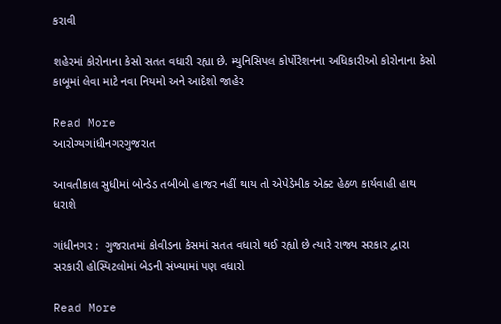કરાવી

શહેરમાં કોરોનાના કેસો સતત વધારી રહ્યા છે. મ્યુનિસિપલ કોર્પોરેશનના અધિકારીઓ કોરોનાના કેસો કાબૂમાં લેવા માટે નવા નિયમો અને આદેશો જાહેર

Read More
આરોગ્યગાંધીનગરગુજરાત

આવતીકાલ સુધીમાં બોન્ડેડ તબીબો હાજર નહીં થાય તો એપેડેમીક એક્ટ હેઠળ કાર્યવાહી હાથ ધરાશે

ગાંધીનગર :  ગુજરાતમાં કોવીડના કેસમાં સતત વધારો થઈ રહ્યો છે ત્યારે રાજ્ય સરકાર દ્વારા સરકારી હોસ્પિટલોમાં બેડની સંખ્યામાં પણ વધારો

Read More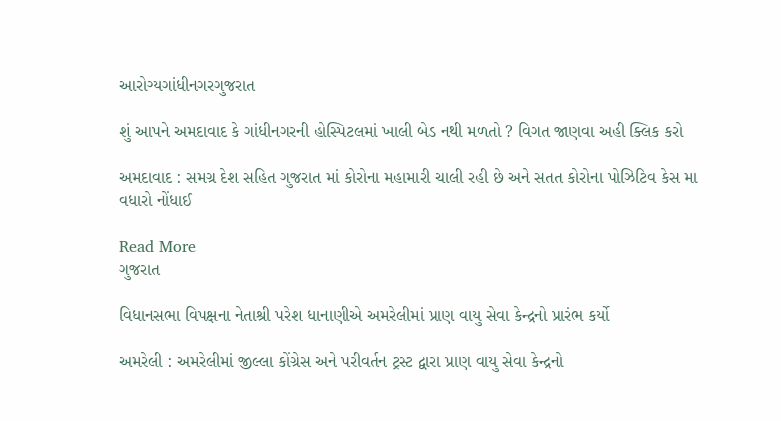આરોગ્યગાંધીનગરગુજરાત

શું આપને અમદાવાદ કે ગાંધીનગરની હોસ્પિટલમાં ખાલી બેડ નથી મળતો ? વિગત જાણવા અહી ક્લિક કરો

અમદાવાદ : સમગ્ર દેશ સહિત ગુજરાત માં કોરોના મહામારી ચાલી રહી છે અને સતત કોરોના પોઝિટિવ કેસ મા વધારો નોંધાઈ

Read More
ગુજરાત

વિધાનસભા વિપક્ષના નેતાશ્રી પરેશ ધાનાણીએ અમરેલીમાં પ્રાણ વાયુ સેવા કેન્દ્રનો પ્રારંભ કર્યો

અમરેલી : અમરેલીમાં જીલ્લા કોંગ્રેસ અને પરીવર્તન ટ્રસ્ટ દ્વારા પ્રાણ વાયુ સેવા કેન્દ્રનો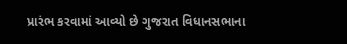પ્રારંભ કરવામાં આવ્યો છે ગુજરાત વિધાનસભાના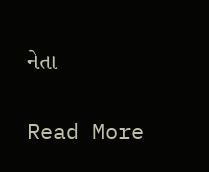નેતા

Read More